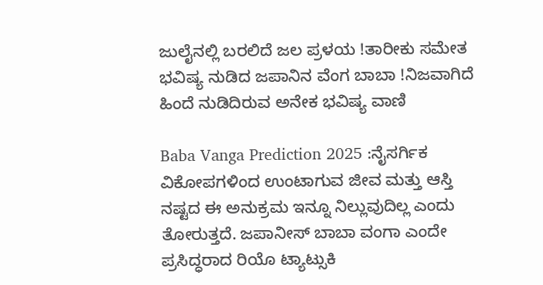ಜುಲೈನಲ್ಲಿ ಬರಲಿದೆ ಜಲ ಪ್ರಳಯ !ತಾರೀಕು ಸಮೇತ ಭವಿಷ್ಯ ನುಡಿದ ಜಪಾನಿನ ವೆಂಗ ಬಾಬಾ !ನಿಜವಾಗಿದೆ ಹಿಂದೆ ನುಡಿದಿರುವ ಅನೇಕ ಭವಿಷ್ಯ ವಾಣಿ

Baba Vanga Prediction 2025 :ನೈಸರ್ಗಿಕ ವಿಕೋಪಗಳಿಂದ ಉಂಟಾಗುವ ಜೀವ ಮತ್ತು ಆಸ್ತಿ ನಷ್ಟದ ಈ ಅನುಕ್ರಮ ಇನ್ನೂ ನಿಲ್ಲುವುದಿಲ್ಲ ಎಂದು ತೋರುತ್ತದೆ. ಜಪಾನೀಸ್ ಬಾಬಾ ವಂಗಾ ಎಂದೇ ಪ್ರಸಿದ್ಧರಾದ ರಿಯೊ ಟ್ಯಾಟ್ಸುಕಿ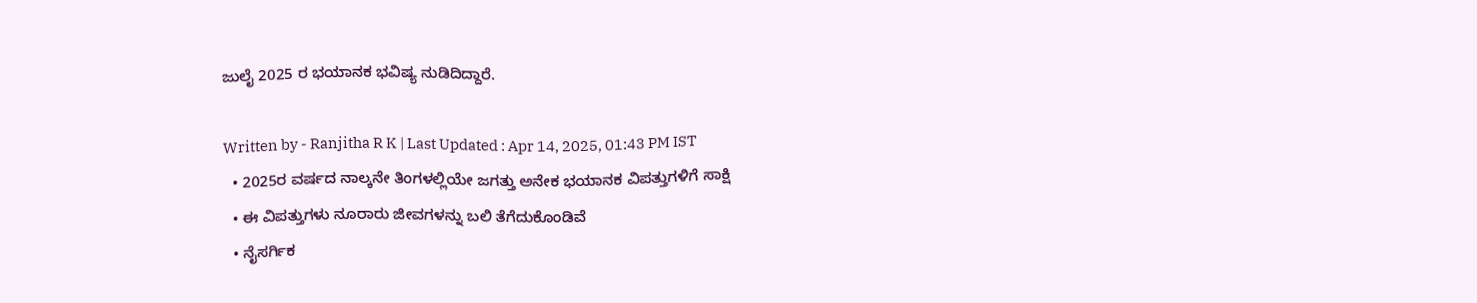ಜುಲೈ 2025 ರ ಭಯಾನಕ ಭವಿಷ್ಯ ನುಡಿದಿದ್ದಾರೆ.

Written by - Ranjitha R K | Last Updated : Apr 14, 2025, 01:43 PM IST
  • 2025ರ ವರ್ಷದ ನಾಲ್ಕನೇ ತಿಂಗಳಲ್ಲಿಯೇ ಜಗತ್ತು ಅನೇಕ ಭಯಾನಕ ವಿಪತ್ತುಗಳಿಗೆ ಸಾಕ್ಷಿ
  • ಈ ವಿಪತ್ತುಗಳು ನೂರಾರು ಜೀವಗಳನ್ನು ಬಲಿ ತೆಗೆದುಕೊಂಡಿವೆ
  • ನೈಸರ್ಗಿಕ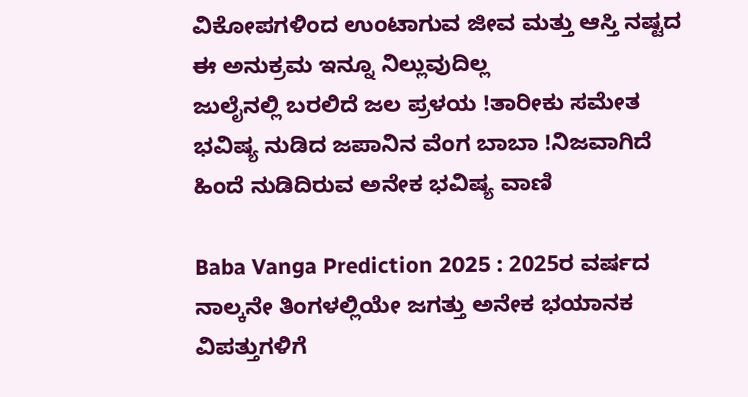ವಿಕೋಪಗಳಿಂದ ಉಂಟಾಗುವ ಜೀವ ಮತ್ತು ಆಸ್ತಿ ನಷ್ಟದ ಈ ಅನುಕ್ರಮ ಇನ್ನೂ ನಿಲ್ಲುವುದಿಲ್ಲ
ಜುಲೈನಲ್ಲಿ ಬರಲಿದೆ ಜಲ ಪ್ರಳಯ !ತಾರೀಕು ಸಮೇತ ಭವಿಷ್ಯ ನುಡಿದ ಜಪಾನಿನ ವೆಂಗ ಬಾಬಾ !ನಿಜವಾಗಿದೆ ಹಿಂದೆ ನುಡಿದಿರುವ ಅನೇಕ ಭವಿಷ್ಯ ವಾಣಿ

Baba Vanga Prediction 2025 : 2025ರ ವರ್ಷದ ನಾಲ್ಕನೇ ತಿಂಗಳಲ್ಲಿಯೇ ಜಗತ್ತು ಅನೇಕ ಭಯಾನಕ ವಿಪತ್ತುಗಳಿಗೆ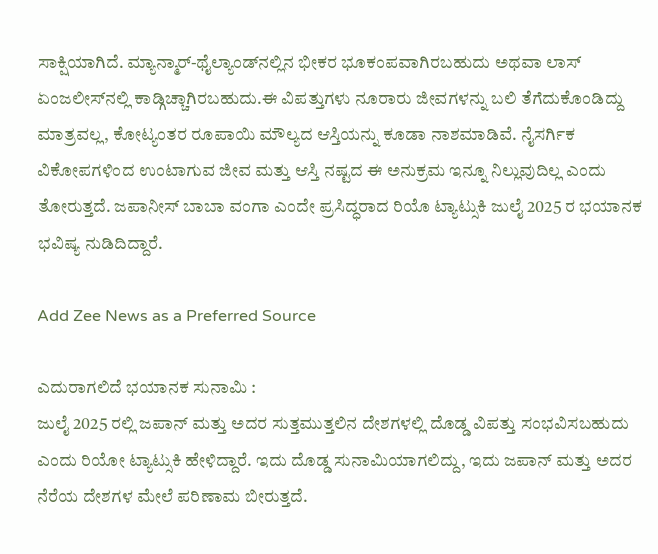ಸಾಕ್ಷಿಯಾಗಿದೆ. ಮ್ಯಾನ್ಮಾರ್-ಥೈಲ್ಯಾಂಡ್‌ನಲ್ಲಿನ ಭೀಕರ ಭೂಕಂಪವಾಗಿರಬಹುದು ಅಥವಾ ಲಾಸ್ ಏಂಜಲೀಸ್‌ನಲ್ಲಿ ಕಾಡ್ಗಿಚ್ಚಾಗಿರಬಹುದು.ಈ ವಿಪತ್ತುಗಳು ನೂರಾರು ಜೀವಗಳನ್ನು ಬಲಿ ತೆಗೆದುಕೊಂಡಿದ್ದು ಮಾತ್ರವಲ್ಲ, ಕೋಟ್ಯಂತರ ರೂಪಾಯಿ ಮೌಲ್ಯದ ಆಸ್ತಿಯನ್ನು ಕೂಡಾ ನಾಶಮಾಡಿವೆ. ನೈಸರ್ಗಿಕ ವಿಕೋಪಗಳಿಂದ ಉಂಟಾಗುವ ಜೀವ ಮತ್ತು ಆಸ್ತಿ ನಷ್ಟದ ಈ ಅನುಕ್ರಮ ಇನ್ನೂ ನಿಲ್ಲುವುದಿಲ್ಲ ಎಂದು ತೋರುತ್ತದೆ. ಜಪಾನೀಸ್ ಬಾಬಾ ವಂಗಾ ಎಂದೇ ಪ್ರಸಿದ್ಧರಾದ ರಿಯೊ ಟ್ಯಾಟ್ಸುಕಿ ಜುಲೈ 2025 ರ ಭಯಾನಕ ಭವಿಷ್ಯ ನುಡಿದಿದ್ದಾರೆ.

Add Zee News as a Preferred Source

ಎದುರಾಗಲಿದೆ ಭಯಾನಕ ಸುನಾಮಿ :
ಜುಲೈ 2025 ರಲ್ಲಿ ಜಪಾನ್ ಮತ್ತು ಅದರ ಸುತ್ತಮುತ್ತಲಿನ ದೇಶಗಳಲ್ಲಿ ದೊಡ್ಡ ವಿಪತ್ತು ಸಂಭವಿಸಬಹುದು ಎಂದು ರಿಯೋ ಟ್ಯಾಟ್ಸುಕಿ ಹೇಳಿದ್ದಾರೆ. ಇದು ದೊಡ್ಡ ಸುನಾಮಿಯಾಗಲಿದ್ದು, ಇದು ಜಪಾನ್ ಮತ್ತು ಅದರ ನೆರೆಯ ದೇಶಗಳ ಮೇಲೆ ಪರಿಣಾಮ ಬೀರುತ್ತದೆ.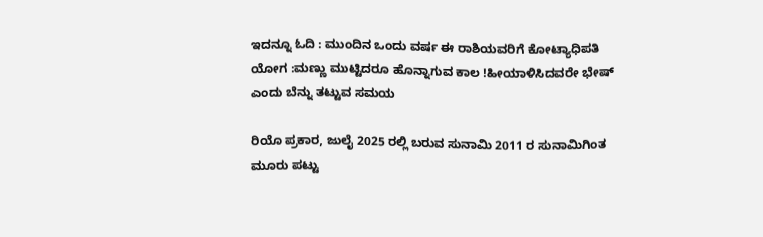ಇದನ್ನೂ ಓದಿ : ಮುಂದಿನ ಒಂದು ವರ್ಷ ಈ ರಾಶಿಯವರಿಗೆ ಕೋಟ್ಯಾಧಿಪತಿ ಯೋಗ :ಮಣ್ಣು ಮುಟ್ಟಿದರೂ ಹೊನ್ನಾಗುವ ಕಾಲ !ಹೀಯಾಳಿಸಿದವರೇ ಭೇಷ್ ಎಂದು ಬೆನ್ನು ತಟ್ಟುವ ಸಮಯ

ರಿಯೊ ಪ್ರಕಾರ, ಜುಲೈ 2025 ರಲ್ಲಿ ಬರುವ ಸುನಾಮಿ 2011 ರ ಸುನಾಮಿಗಿಂತ ಮೂರು ಪಟ್ಟು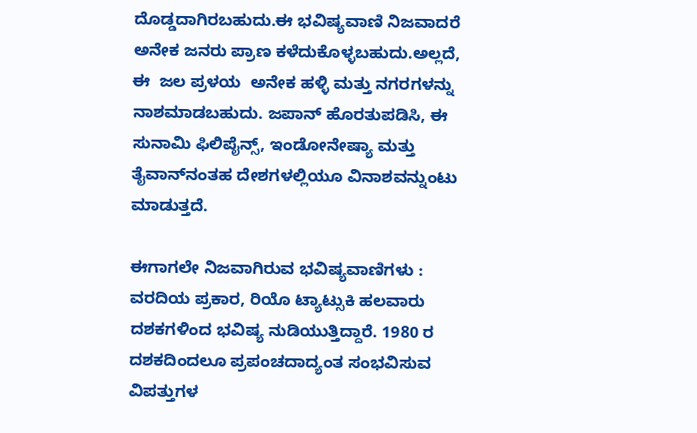ದೊಡ್ಡದಾಗಿರಬಹುದು.ಈ ಭವಿಷ್ಯವಾಣಿ ನಿಜವಾದರೆ ಅನೇಕ ಜನರು ಪ್ರಾಣ ಕಳೆದುಕೊಳ್ಳಬಹುದು.ಅಲ್ಲದೆ, ಈ  ಜಲ ಪ್ರಳಯ  ಅನೇಕ ಹಳ್ಳಿ ಮತ್ತು ನಗರಗಳನ್ನು ನಾಶಮಾಡಬಹುದು. ಜಪಾನ್ ಹೊರತುಪಡಿಸಿ, ಈ ಸುನಾಮಿ ಫಿಲಿಪೈನ್ಸ್, ಇಂಡೋನೇಷ್ಯಾ ಮತ್ತು ತೈವಾನ್‌ನಂತಹ ದೇಶಗಳಲ್ಲಿಯೂ ವಿನಾಶವನ್ನುಂಟು ಮಾಡುತ್ತದೆ.

ಈಗಾಗಲೇ ನಿಜವಾಗಿರುವ ಭವಿಷ್ಯವಾಣಿಗಳು :
ವರದಿಯ ಪ್ರಕಾರ, ರಿಯೊ ಟ್ಯಾಟ್ಸುಕಿ ಹಲವಾರು ದಶಕಗಳಿಂದ ಭವಿಷ್ಯ ನುಡಿಯುತ್ತಿದ್ದಾರೆ. 1980 ರ ದಶಕದಿಂದಲೂ ಪ್ರಪಂಚದಾದ್ಯಂತ ಸಂಭವಿಸುವ ವಿಪತ್ತುಗಳ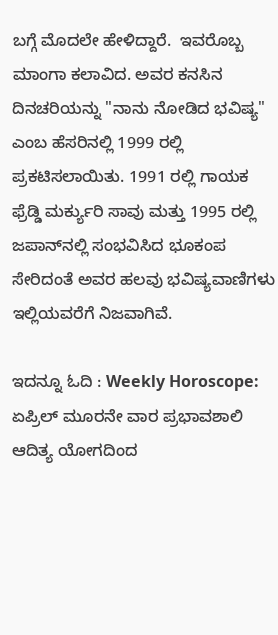ಬಗ್ಗೆ ಮೊದಲೇ ಹೇಳಿದ್ದಾರೆ.  ಇವರೊಬ್ಬ ಮಾಂಗಾ ಕಲಾವಿದ. ಅವರ ಕನಸಿನ ದಿನಚರಿಯನ್ನು "ನಾನು ನೋಡಿದ ಭವಿಷ್ಯ" ಎಂಬ ಹೆಸರಿನಲ್ಲಿ 1999 ರಲ್ಲಿ  ಪ್ರಕಟಿಸಲಾಯಿತು. 1991 ರಲ್ಲಿ ಗಾಯಕ ಫ್ರೆಡ್ಡಿ ಮರ್ಕ್ಯುರಿ ಸಾವು ಮತ್ತು 1995 ರಲ್ಲಿ ಜಪಾನ್‌ನಲ್ಲಿ ಸಂಭವಿಸಿದ ಭೂಕಂಪ ಸೇರಿದಂತೆ ಅವರ ಹಲವು ಭವಿಷ್ಯವಾಣಿಗಳು ಇಲ್ಲಿಯವರೆಗೆ ನಿಜವಾಗಿವೆ.

ಇದನ್ನೂ ಓದಿ : Weekly Horoscope: ಏಪ್ರಿಲ್ ಮೂರನೇ ವಾರ ಪ್ರಭಾವಶಾಲಿ ಆದಿತ್ಯ ಯೋಗದಿಂದ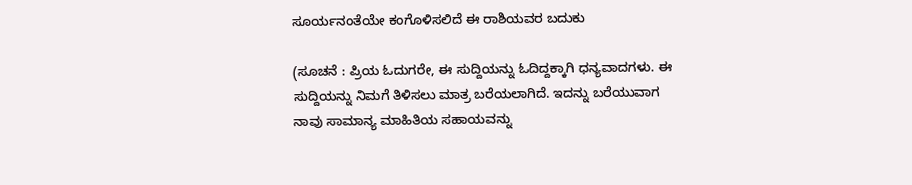ಸೂರ್ಯನಂತೆಯೇ ಕಂಗೊಳಿಸಲಿದೆ ಈ ರಾಶಿಯವರ ಬದುಕು

(ಸೂಚನೆ : ಪ್ರಿಯ ಓದುಗರೇ, ಈ ಸುದ್ದಿಯನ್ನು ಓದಿದ್ದಕ್ಕಾಗಿ ಧನ್ಯವಾದಗಳು. ಈ ಸುದ್ದಿಯನ್ನು ನಿಮಗೆ ತಿಳಿಸಲು ಮಾತ್ರ ಬರೆಯಲಾಗಿದೆ. ಇದನ್ನು ಬರೆಯುವಾಗ ನಾವು ಸಾಮಾನ್ಯ ಮಾಹಿತಿಯ ಸಹಾಯವನ್ನು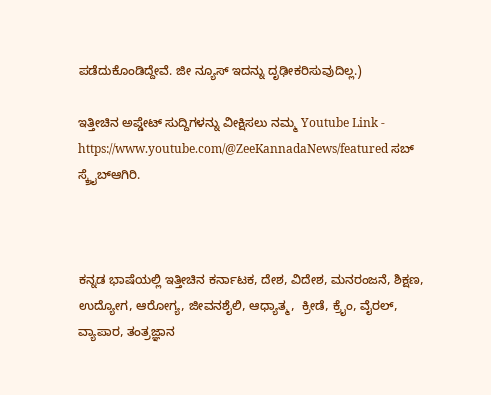ಪಡೆದುಕೊಂಡಿದ್ದೇವೆ. ಜೀ ನ್ಯೂಸ್ ಇದನ್ನು ದೃಢೀಕರಿಸುವುದಿಲ್ಲ.)

ಇತ್ತೀಚಿನ ಅಪ್ಡೇಟ್ ಸುದ್ದಿಗಳನ್ನು ವೀಕ್ಷಿಸಲು ನಮ್ಮ Youtube Link - https://www.youtube.com/@ZeeKannadaNews/featured ಸಬ್ ಸ್ಕ್ರೈಬ್ಆಗಿರಿ.



ಕನ್ನಡ ಭಾಷೆಯಲ್ಲಿ ಇತ್ತೀಚಿನ ಕರ್ನಾಟಕ, ದೇಶ, ವಿದೇಶ, ಮನರಂಜನೆ, ಶಿಕ್ಷಣ, ಉದ್ಯೋಗ, ಆರೋಗ್ಯ, ಜೀವನಶೈಲಿ, ಆಧ್ಯಾತ್ಮ,  ಕ್ರೀಡೆ, ಕ್ರೈಂ, ವೈರಲ್, ವ್ಯಾಪಾರ, ತಂತ್ರಜ್ಞಾನ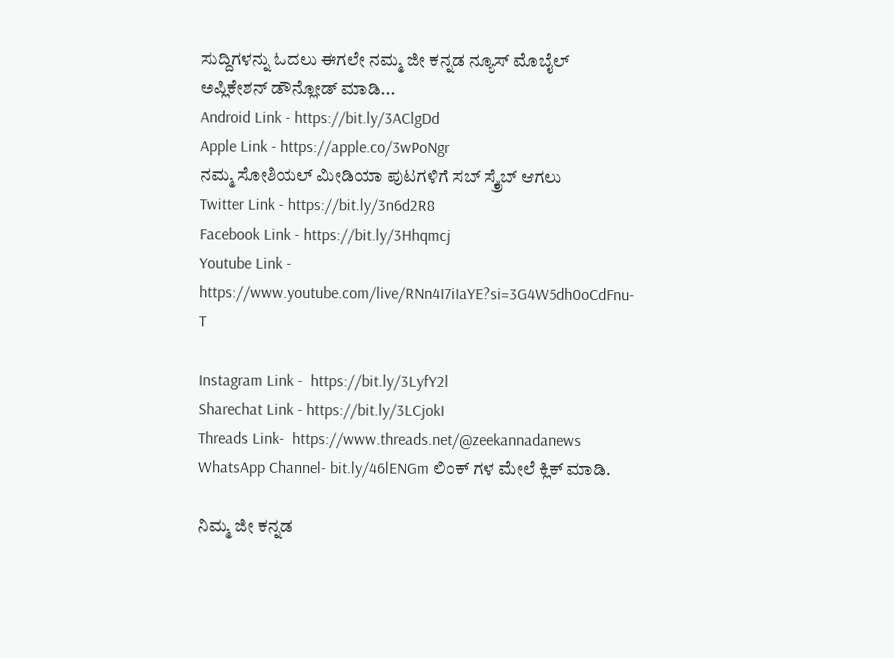ಸುದ್ದಿಗಳನ್ನು ಓದಲು ಈಗಲೇ ನಮ್ಮ ಜೀ ಕನ್ನಡ ನ್ಯೂಸ್ ಮೊಬೈಲ್ ಅಪ್ಲಿಕೇಶನ್ ಡೌನ್ಲೋಡ್ ಮಾಡಿ...
Android Link - https://bit.ly/3AClgDd
Apple Link - https://apple.co/3wPoNgr
ನಮ್ಮ ಸೋಶಿಯಲ್ ಮೀಡಿಯಾ ಪುಟಗಳಿಗೆ ಸಬ್ ಸ್ಕ್ರೈಬ್ ಆಗಲು
Twitter Link - https://bit.ly/3n6d2R8
Facebook Link - https://bit.ly/3Hhqmcj
Youtube Link - https://www.youtube.com/live/RNn4I7iIaYE?si=3G4W5dh0oCdFnu-T

Instagram Link -  https://bit.ly/3LyfY2l
Sharechat Link - https://bit.ly/3LCjokI
Threads Link-  https://www.threads.net/@zeekannadanews
WhatsApp Channel- bit.ly/46lENGm ಲಿಂಕ್ ಗಳ ಮೇಲೆ ಕ್ಲಿಕ್ ಮಾಡಿ.

ನಿಮ್ಮ ಜೀ ಕನ್ನಡ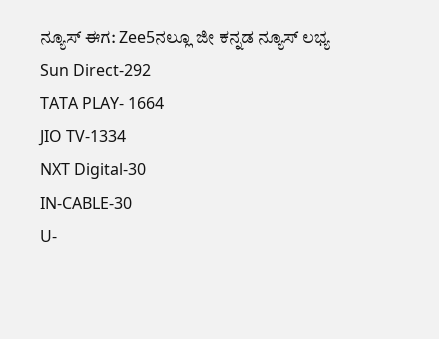ನ್ಯೂಸ್‌ ಈಗ: Zee5ನಲ್ಲೂ ಜೀ ಕನ್ನಡ ನ್ಯೂಸ್‌ ಲಭ್ಯ
Sun Direct-292
TATA PLAY- 1664
JIO TV-1334
NXT Digital-30
IN-CABLE-30
U-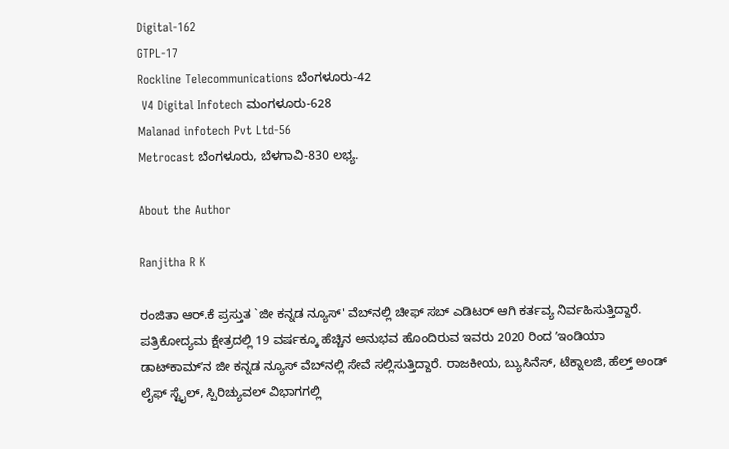Digital-162
GTPL-17
Rockline Telecommunications ಬೆಂಗಳೂರು-42
 V4 Digital Infotech ಮಂಗಳೂರು-628
Malanad infotech Pvt Ltd-56
Metrocast ಬೆಂಗಳೂರು, ಬೆಳಗಾವಿ-830 ಲಭ್ಯ.

About the Author

Ranjitha R K

ರಂಜಿತಾ ಆರ್.ಕೆ ಪ್ರಸ್ತುತ `ಜೀ ಕನ್ನಡ ನ್ಯೂಸ್‌' ವೆಬ್‌ನಲ್ಲಿ ಚೀಫ್ ಸಬ್ ಎಡಿಟರ್ ಆಗಿ ಕರ್ತವ್ಯ ನಿರ್ವಹಿಸುತ್ತಿದ್ದಾರೆ. ಪತ್ರಿಕೋದ್ಯಮ ಕ್ಷೇತ್ರದಲ್ಲಿ 19 ವರ್ಷಕ್ಕೂ ಹೆಚ್ಚಿನ ಅನುಭವ ಹೊಂದಿರುವ ಇವರು 2020 ರಿಂದ ʼಇಂಡಿಯಾ ಡಾಟ್‌ಕಾಮ್‌ʼನ ಜೀ ಕನ್ನಡ ನ್ಯೂಸ್‌ ವೆಬ್‌ನಲ್ಲಿ ಸೇವೆ ಸಲ್ಲಿಸುತ್ತಿದ್ದಾರೆ. ರಾಜಕೀಯ, ಬ್ಯುಸಿನೆಸ್, ಟೆಕ್ನಾಲಜಿ, ಹೆಲ್ತ್ ಅಂಡ್ ಲೈಫ್ ಸ್ಟೈಲ್, ಸ್ಪಿರಿಚ್ಯುವಲ್ ವಿಭಾಗಗಲ್ಲಿ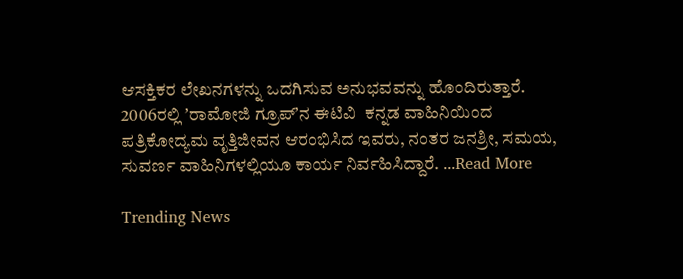ಆಸಕ್ತಿಕರ ಲೇಖನಗಳನ್ನು ಒದಗಿಸುವ ಅನುಭವವನ್ನು ಹೊಂದಿರುತ್ತಾರೆ. 2006ರಲ್ಲಿ ʼರಾಮೋಜಿ ಗ್ರೂಪ್‌ʼನ ಈಟಿವಿ  ಕನ್ನಡ ವಾಹಿನಿಯಿಂದ ಪತ್ರಿಕೋದ್ಯಮ ವೃತ್ತಿಜೀವನ ಆರಂಭಿಸಿದ ಇವರು, ನಂತರ ಜನಶ್ರೀ, ಸಮಯ, ಸುವರ್ಣ ವಾಹಿನಿಗಳಲ್ಲಿಯೂ ಕಾರ್ಯ ನಿರ್ವಹಿಸಿದ್ದಾರೆ. ...Read More

Trending News